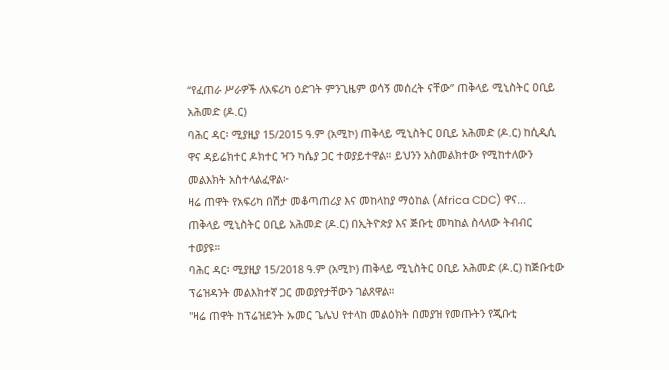“የፈጠራ ሥራዎች ለአፍሪካ ዕድገት ምንጊዜም ወሳኝ መሰረት ናቸው” ጠቅላይ ሚኒስትር ዐቢይ አሕመድ (ዶ.ር)
ባሕር ዳር፡ ሚያዚያ 15/2015 ዓ.ም (አሚኮ) ጠቅላይ ሚኒስትር ዐቢይ አሕመድ (ዶ.ር) ከሲዲሲ ዋና ዳይሬክተር ዶክተር ዣን ካሴያ ጋር ተወያይተዋል። ይህንን አስመልክተው የሚከተለውን መልእክት አስተላልፈዋል፦
ዛሬ ጠዋት የአፍሪካ በሽታ መቆጣጠሪያ እና መከላከያ ማዕከል (Africa CDC) ዋና...
ጠቅላይ ሚኒስትር ዐቢይ አሕመድ (ዶ.ር) በኢትዮጵያ እና ጅቡቲ መካከል ስላለው ትብብር ተወያዩ።
ባሕር ዳር፡ ሚያዚያ 15/2018 ዓ.ም (አሚኮ) ጠቅላይ ሚኒስትር ዐቢይ አሕመድ (ዶ.ር) ከጅቡቲው ፕሬዝዳንት መልእክተኛ ጋር መወያየታቸውን ገልጸዋል።
"ዛሬ ጠዋት ከፕሬዝደንት ኡመር ጌሌህ የተላከ መልዕክት በመያዝ የመጡትን የጂቡቲ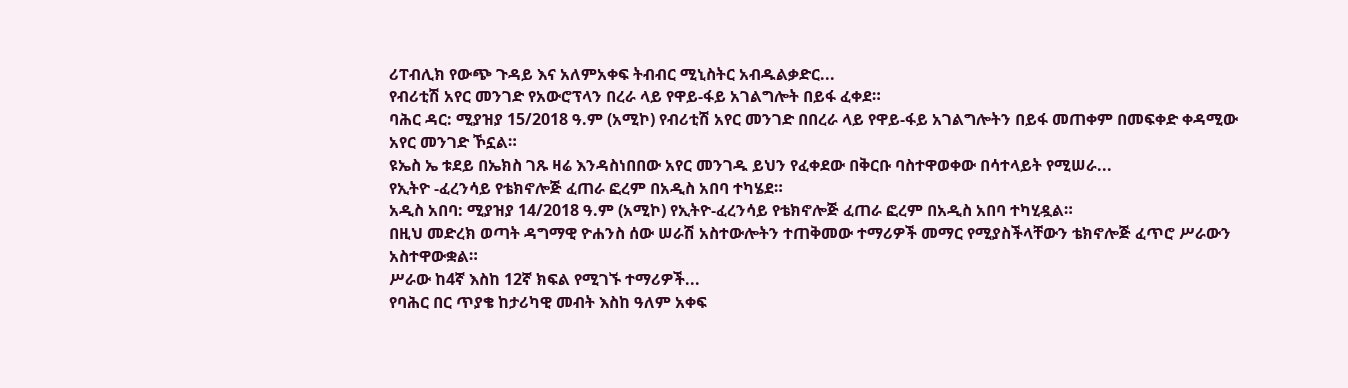ሪፐብሊክ የውጭ ጉዳይ እና አለምአቀፍ ትብብር ሚኒስትር አብዱልቃድር...
የብሪቲሽ አየር መንገድ የአውሮፕላን በረራ ላይ የዋይ-ፋይ አገልግሎት በይፋ ፈቀደ።
ባሕር ዳር: ሚያዝያ 15/2018 ዓ.ም (አሚኮ) የብሪቲሽ አየር መንገድ በበረራ ላይ የዋይ-ፋይ አገልግሎትን በይፋ መጠቀም በመፍቀድ ቀዳሚው አየር መንገድ ኾኗል።
ዩኤስ ኤ ቱደይ በኤክስ ገጹ ዛሬ እንዳስነበበው አየር መንገዱ ይህን የፈቀደው በቅርቡ ባስተዋወቀው በሳተላይት የሚሠራ...
የኢትዮ -ፈረንሳይ የቴክኖሎጅ ፈጠራ ፎረም በአዲስ አበባ ተካሄደ።
አዲስ አበባ: ሚያዝያ 14/2018 ዓ.ም (አሚኮ) የኢትዮ-ፈረንሳይ የቴክኖሎጅ ፈጠራ ፎረም በአዲስ አበባ ተካሂዷል።
በዚህ መድረክ ወጣት ዳግማዊ ዮሐንስ ሰው ሠራሽ አስተውሎትን ተጠቅመው ተማሪዎች መማር የሚያስችላቸውን ቴክኖሎጅ ፈጥሮ ሥራውን አስተዋውቋል።
ሥራው ከ4ኛ እስከ 12ኛ ክፍል የሚገኙ ተማሪዎች...
የባሕር በር ጥያቄ ከታሪካዊ መብት እስከ ዓለም አቀፍ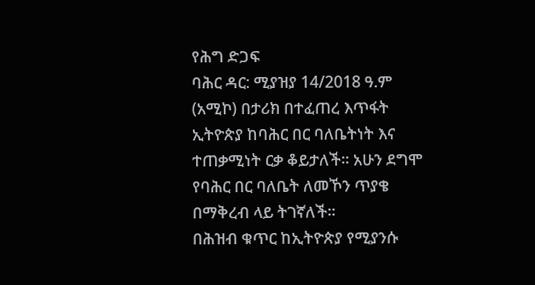የሕግ ድጋፍ
ባሕር ዳር: ሚያዝያ 14/2018 ዓ.ም (አሚኮ) በታሪክ በተፈጠረ እጥፋት ኢትዮጵያ ከባሕር በር ባለቤትነት እና ተጠቃሚነት ርቃ ቆይታለች። አሁን ደግሞ የባሕር በር ባለቤት ለመኾን ጥያቄ በማቅረብ ላይ ትገኛለች።
በሕዝብ ቁጥር ከኢትዮጵያ የሚያንሱ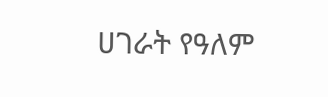ሀገራት የዓለም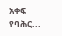አቀፍ የባሕር...